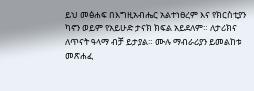ይህ መፅሐፍ በእግዚአብሔር አልተነፀረም እና የክርስቲያን ካኖን ወይም የአይሁድ ታናክ ክፍል አይደለም። ለታሪክና ለጥናት ዓላማ ብቻ ይታያል። ሙሉ ማብራሪያን ይመልከቱ መጽሐፈ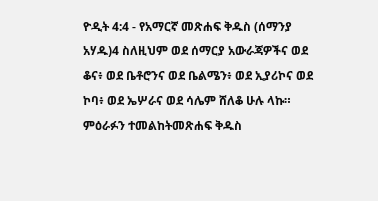ዮዲት 4:4 - የአማርኛ መጽሐፍ ቅዱስ (ሰማንያ አሃዱ)4 ስለዚህም ወደ ሰማርያ አውራጃዎችና ወደ ቆና፥ ወደ ቤቶሮንና ወደ ቤልሜን፥ ወደ ኢያሪኮና ወደ ኮባ፥ ወደ ኤሦራና ወደ ሳሌም ሸለቆ ሁሉ ላኩ። ምዕራፉን ተመልከትመጽሐፍ ቅዱስ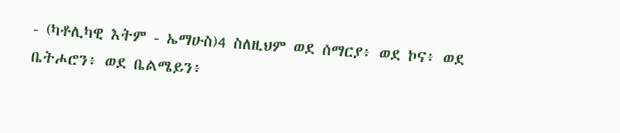- (ካቶሊካዊ እትም - ኤማሁስ)4 ስለዚህም ወደ ሰማርያ፥ ወደ ኮና፥ ወደ ቤትሖሮን፥ ወደ ቤልሜይን፥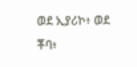ወደ ኢያሪኮ፥ ወደ ቾባ፥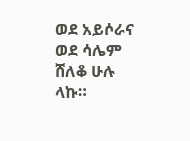ወደ አይሶራና ወደ ሳሌም ሸለቆ ሁሉ ላኩ።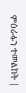ምዕራፉን ተመልከት |